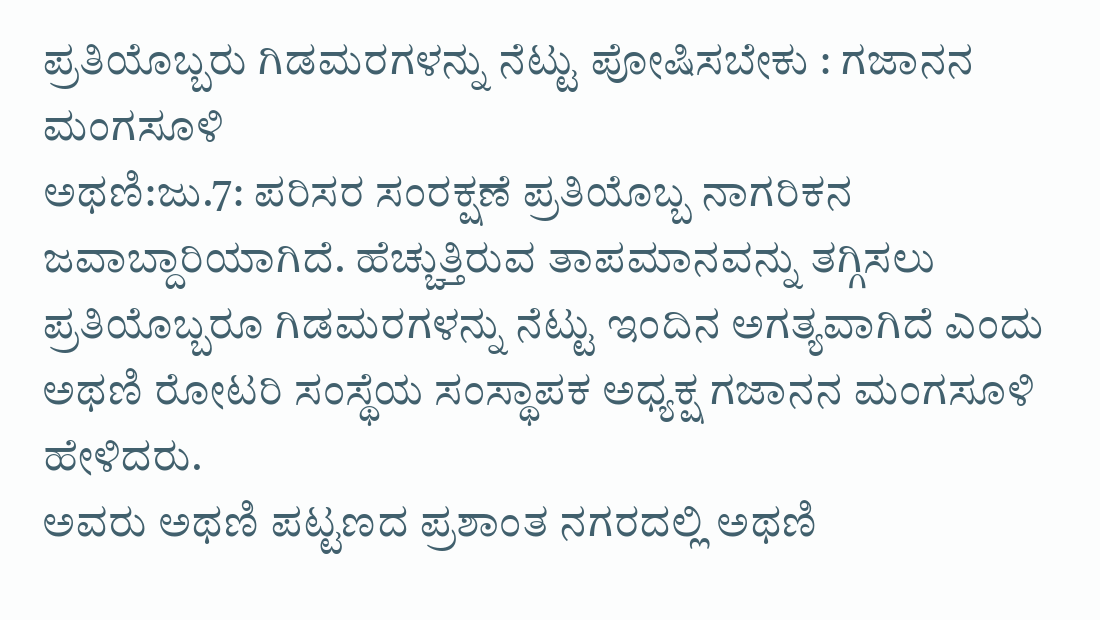ಪ್ರತಿಯೊಬ್ಬರು ಗಿಡಮರಗಳನ್ನು ನೆಟ್ಟು ಪೋಷಿಸಬೇಕು : ಗಜಾನನ ಮಂಗಸೂಳಿ
ಅಥಣಿ:ಜು.7: ಪರಿಸರ ಸಂರಕ್ಷಣೆ ಪ್ರತಿಯೊಬ್ಬ ನಾಗರಿಕನ ಜವಾಬ್ದಾರಿಯಾಗಿದೆ. ಹೆಚ್ಚುತ್ತಿರುವ ತಾಪಮಾನವನ್ನು ತಗ್ಗಿಸಲು ಪ್ರತಿಯೊಬ್ಬರೂ ಗಿಡಮರಗಳನ್ನು ನೆಟ್ಟು ಇಂದಿನ ಅಗತ್ಯವಾಗಿದೆ ಎಂದು ಅಥಣಿ ರೋಟರಿ ಸಂಸ್ಥೆಯ ಸಂಸ್ಥಾಪಕ ಅಧ್ಯಕ್ಷ ಗಜಾನನ ಮಂಗಸೂಳಿ ಹೇಳಿದರು.
ಅವರು ಅಥಣಿ ಪಟ್ಟಣದ ಪ್ರಶಾಂತ ನಗರದಲ್ಲಿ ಅಥಣಿ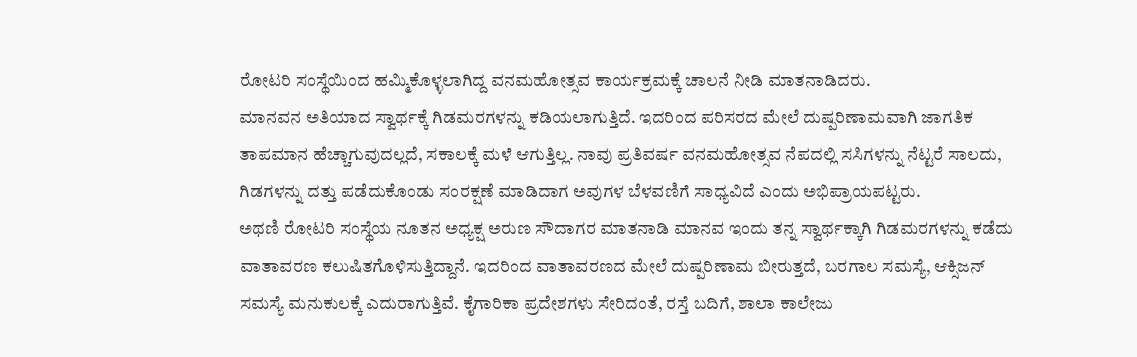ರೋಟರಿ ಸಂಸ್ಥೆಯಿಂದ ಹಮ್ಮಿಕೊಳ್ಳಲಾಗಿದ್ದ ವನಮಹೋತ್ಸವ ಕಾರ್ಯಕ್ರಮಕ್ಕೆ ಚಾಲನೆ ನೀಡಿ ಮಾತನಾಡಿದರು.
ಮಾನವನ ಅತಿಯಾದ ಸ್ವಾರ್ಥಕ್ಕೆ ಗಿಡಮರಗಳನ್ನು ಕಡಿಯಲಾಗುತ್ತಿದೆ. ಇದರಿಂದ ಪರಿಸರದ ಮೇಲೆ ದುಷ್ಪರಿಣಾಮವಾಗಿ ಜಾಗತಿಕ ತಾಪಮಾನ ಹೆಚ್ಚಾಗುವುದಲ್ಲದೆ, ಸಕಾಲಕ್ಕೆ ಮಳೆ ಆಗುತ್ತಿಲ್ಲ. ನಾವು ಪ್ರತಿವರ್ಷ ವನಮಹೋತ್ಸವ ನೆಪದಲ್ಲಿ ಸಸಿಗಳನ್ನು ನೆಟ್ಟರೆ ಸಾಲದು, ಗಿಡಗಳನ್ನು ದತ್ತು ಪಡೆದುಕೊಂಡು ಸಂರಕ್ಷಣೆ ಮಾಡಿದಾಗ ಅವುಗಳ ಬೆಳವಣಿಗೆ ಸಾಧ್ಯವಿದೆ ಎಂದು ಅಭಿಪ್ರಾಯಪಟ್ಟರು.
ಅಥಣಿ ರೋಟರಿ ಸಂಸ್ಥೆಯ ನೂತನ ಅಧ್ಯಕ್ಷ ಅರುಣ ಸೌದಾಗರ ಮಾತನಾಡಿ ಮಾನವ ಇಂದು ತನ್ನ ಸ್ವಾರ್ಥಕ್ಕಾಗಿ ಗಿಡಮರಗಳನ್ನು ಕಡೆದು ವಾತಾವರಣ ಕಲುಷಿತಗೊಳಿಸುತ್ತಿದ್ದಾನೆ. ಇದರಿಂದ ವಾತಾವರಣದ ಮೇಲೆ ದುಷ್ಪರಿಣಾಮ ಬೀರುತ್ತದೆ, ಬರಗಾಲ ಸಮಸ್ಯೆ, ಆಕ್ಸಿಜನ್ ಸಮಸ್ಯೆ ಮನುಕುಲಕ್ಕೆ ಎದುರಾಗುತ್ತಿವೆ. ಕೈಗಾರಿಕಾ ಪ್ರದೇಶಗಳು ಸೇರಿದಂತೆ, ರಸ್ತೆ ಬದಿಗೆ, ಶಾಲಾ ಕಾಲೇಜು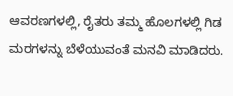ಆವರಣಗಳಲ್ಲಿ, ರೈತರು ತಮ್ಮ ಹೊಲಗಳಲ್ಲಿ ಗಿಡ ಮರಗಳನ್ನು ಬೆಳೆಯುವಂತೆ ಮನವಿ ಮಾಡಿದರು.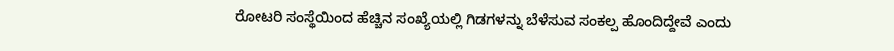ರೋಟರಿ ಸಂಸ್ಥೆಯಿಂದ ಹೆಚ್ಚಿನ ಸಂಖ್ಯೆಯಲ್ಲಿ ಗಿಡಗಳನ್ನು ಬೆಳೆಸುವ ಸಂಕಲ್ಪ ಹೊಂದಿದ್ದೇವೆ ಎಂದು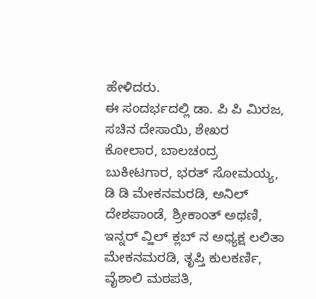ಹೇಳಿದರು.
ಈ ಸಂದರ್ಭದಲ್ಲಿ ಡಾ. ಪಿ ಪಿ ಮಿರಜ, ಸಚಿನ ದೇಸಾಯಿ, ಶೇಖರ ಕೋಲಾರ, ಬಾಲಚಂದ್ರ ಬುಕೀಟಗಾರ, ಭರತ್ ಸೋಮಯ್ಯ, ಡಿ ಡಿ ಮೇಕನಮರಡಿ, ಅನಿಲ್ ದೇಶಪಾಂಡೆ, ಶ್ರೀಕಾಂತ್ ಅಥಣಿ, ಇನ್ನರ್ ವ್ಹಿಲ್ ಕ್ಲಬ್ ನ ಅಧ್ಯಕ್ಷ ಲಲಿತಾ ಮೇಕನಮರಡಿ, ತೃಪ್ತಿ ಕುಲಕರ್ಣಿ, ವೈಶಾಲಿ ಮಠಪತಿ,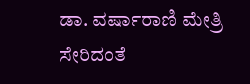ಡಾ. ವರ್ಷಾರಾಣಿ ಮೇತ್ರಿ ಸೇರಿದಂತೆ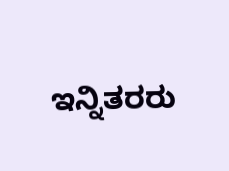ಇನ್ನಿತರರು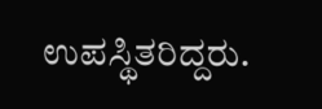ಉಪಸ್ಥಿತರಿದ್ದರು.